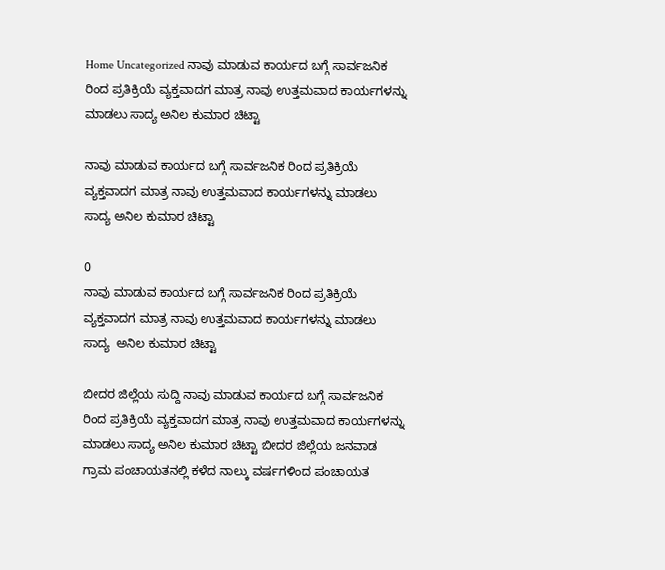Home Uncategorized ನಾವು ಮಾಡುವ ಕಾರ್ಯದ ಬಗ್ಗೆ ಸಾರ್ವಜನಿಕ ರಿಂದ ಪ್ರತಿಕ್ರಿಯೆ ವ್ಯಕ್ತವಾದಗ ಮಾತ್ರ ನಾವು ಉತ್ತಮವಾದ ಕಾರ್ಯಗಳನ್ನು ಮಾಡಲು ಸಾದ್ಯ ಅನಿಲ ಕುಮಾರ ಚಿಟ್ಟಾ

ನಾವು ಮಾಡುವ ಕಾರ್ಯದ ಬಗ್ಗೆ ಸಾರ್ವಜನಿಕ ರಿಂದ ಪ್ರತಿಕ್ರಿಯೆ ವ್ಯಕ್ತವಾದಗ ಮಾತ್ರ ನಾವು ಉತ್ತಮವಾದ ಕಾರ್ಯಗಳನ್ನು ಮಾಡಲು ಸಾದ್ಯ ಅನಿಲ ಕುಮಾರ ಚಿಟ್ಟಾ

0
ನಾವು ಮಾಡುವ ಕಾರ್ಯದ ಬಗ್ಗೆ ಸಾರ್ವಜನಿಕ ರಿಂದ ಪ್ರತಿಕ್ರಿಯೆ ವ್ಯಕ್ತವಾದಗ ಮಾತ್ರ ನಾವು ಉತ್ತಮವಾದ ಕಾರ್ಯಗಳನ್ನು ಮಾಡಲು ಸಾದ್ಯ  ಅನಿಲ ಕುಮಾರ ಚಿಟ್ಟಾ

ಬೀದರ ಜಿಲ್ಲೆಯ ಸುದ್ದಿ ನಾವು ಮಾಡುವ ಕಾರ್ಯದ ಬಗ್ಗೆ ಸಾರ್ವಜನಿಕ ರಿಂದ ಪ್ರತಿಕ್ರಿಯೆ ವ್ಯಕ್ತವಾದಗ ಮಾತ್ರ ನಾವು ಉತ್ತಮವಾದ ಕಾರ್ಯಗಳನ್ನು ಮಾಡಲು ಸಾದ್ಯ ಅನಿಲ ಕುಮಾರ ಚಿಟ್ಟಾ ಬೀದರ ಜಿಲ್ಲೆಯ ಜನವಾಡ ಗ್ರಾಮ ಪಂಚಾಯತನಲ್ಲಿ ಕಳೆದ ನಾಲ್ಕು ವರ್ಷಗಳಿಂದ ಪಂಚಾಯತ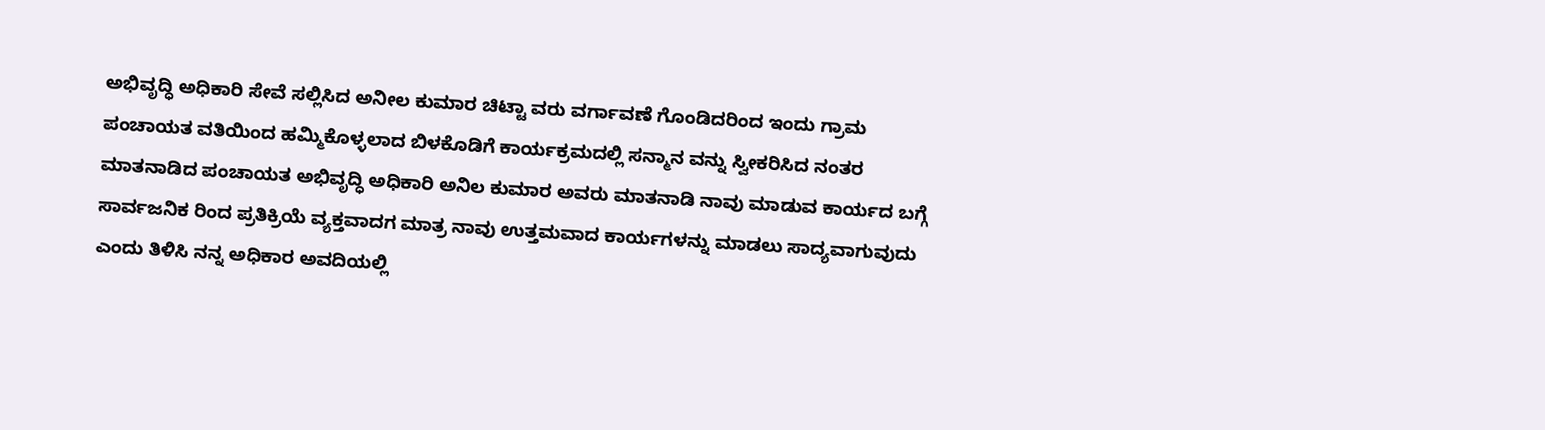ಅಭಿವೃದ್ಧಿ ಅಧಿಕಾರಿ ಸೇವೆ ಸಲ್ಲಿಸಿದ ಅನೀಲ ಕುಮಾರ ಚಿಟ್ಟಾ ವರು ವರ್ಗಾವಣೆ ಗೊಂಡಿದರಿಂದ ಇಂದು ಗ್ರಾಮ ಪಂಚಾಯತ ವತಿಯಿಂದ ಹಮ್ಮಿಕೊಳ್ಳಲಾದ ಬಿಳಕೊಡಿಗೆ ಕಾರ್ಯಕ್ರಮದಲ್ಲಿ ಸನ್ಮಾನ ವನ್ನು ಸ್ವೀಕರಿಸಿದ ನಂತರ ಮಾತನಾಡಿದ ಪಂಚಾಯತ ಅಭಿವೃದ್ಧಿ ಅಧಿಕಾರಿ ಅನಿಲ ಕುಮಾರ ಅವರು ಮಾತನಾಡಿ ನಾವು ಮಾಡುವ ಕಾರ್ಯದ ಬಗ್ಗೆ ಸಾರ್ವಜನಿಕ ರಿಂದ ಪ್ರತಿಕ್ರಿಯೆ ವ್ಯಕ್ತವಾದಗ ಮಾತ್ರ ನಾವು ಉತ್ತಮವಾದ ಕಾರ್ಯಗಳನ್ನು ಮಾಡಲು ಸಾದ್ಯವಾಗುವುದು ಎಂದು ತಿಳಿಸಿ ನನ್ನ ಅಧಿಕಾರ ಅವದಿಯಲ್ಲಿ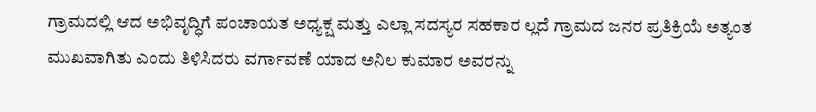ಗ್ರಾಮದಲ್ಲಿ ಆದ ಅಭಿವೃದ್ಧಿಗೆ ಪಂಚಾಯತ ಅಧ್ಯಕ್ಷ ಮತ್ತು ಎಲ್ಲಾ ಸದಸ್ಯರ ಸಹಕಾರ ಲ್ಲದೆ ಗ್ರಾಮದ ಜನರ ಪ್ರತಿಕ್ರಿಯೆ ಅತ್ಯಂತ ಮುಖವಾಗಿತು ಎಂದು ತಿಳಿಸಿದರು ವರ್ಗಾವಣೆ ಯಾದ ಅನಿಲ ಕುಮಾರ ಅವರನ್ನು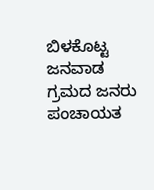ಬಿಳಕೊಟ್ಟ ಜನವಾಡ ಗ್ರಮದ ಜನರು ಪಂಚಾಯತ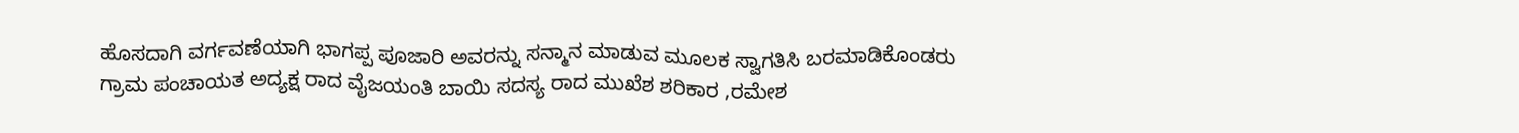ಹೊಸದಾಗಿ ವರ್ಗವಣೆಯಾಗಿ ಭಾಗಪ್ಪ ಪೂಜಾರಿ ಅವರನ್ನು ಸನ್ಮಾನ ಮಾಡುವ ಮೂಲಕ ಸ್ವಾಗತಿಸಿ ಬರಮಾಡಿಕೊಂಡರು ಗ್ರಾಮ ಪಂಚಾಯತ ಅದ್ಯಕ್ಷ ರಾದ ವೈಜಯಂತಿ ಬಾಯಿ ಸದಸ್ಯ ರಾದ ಮುಖೆಶ ಶರಿಕಾರ ,ರಮೇಶ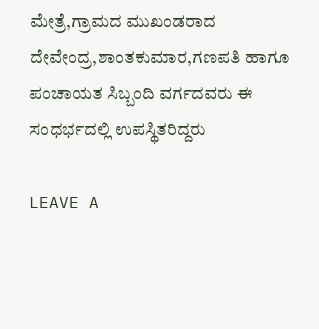ಮೇತ್ರೆ,ಗ್ರಾಮದ ಮುಖಂಡರಾದ ದೇವೇಂದ್ರ,ಶಾಂತಕುಮಾರ,ಗಣಪತಿ ಹಾಗೂ ಪಂಚಾಯತ ಸಿಬ್ಬಂದಿ ವರ್ಗದವರು ಈ ಸಂಧರ್ಭದಲ್ಲಿ ಉಪಸ್ಥಿತರಿದ್ದರು

LEAVE A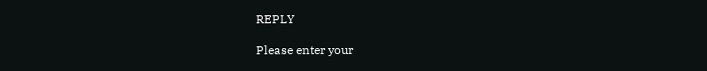REPLY

Please enter your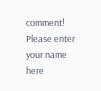comment!
Please enter your name here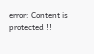error: Content is protected !!